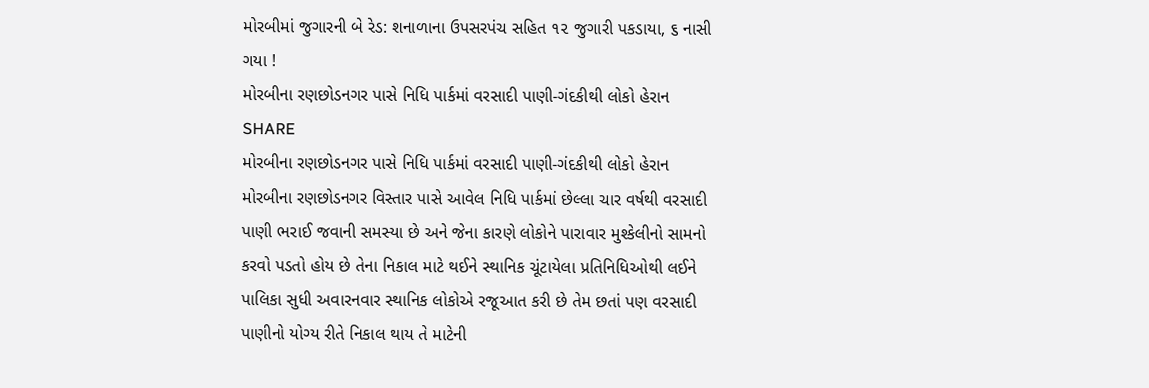મોરબીમાં જુગારની બે રેડ: શનાળાના ઉપસરપંચ સહિત ૧૨ જુગારી પકડાયા, ૬ નાસી ગયા !
મોરબીના રણછોડનગર પાસે નિધિ પાર્કમાં વરસાદી પાણી-ગંદકીથી લોકો હેરાન
SHARE
મોરબીના રણછોડનગર પાસે નિધિ પાર્કમાં વરસાદી પાણી-ગંદકીથી લોકો હેરાન
મોરબીના રણછોડનગર વિસ્તાર પાસે આવેલ નિધિ પાર્કમાં છેલ્લા ચાર વર્ષથી વરસાદી પાણી ભરાઈ જવાની સમસ્યા છે અને જેના કારણે લોકોને પારાવાર મુશ્કેલીનો સામનો કરવો પડતો હોય છે તેના નિકાલ માટે થઈને સ્થાનિક ચૂંટાયેલા પ્રતિનિધિઓથી લઈને પાલિકા સુધી અવારનવાર સ્થાનિક લોકોએ રજૂઆત કરી છે તેમ છતાં પણ વરસાદી પાણીનો યોગ્ય રીતે નિકાલ થાય તે માટેની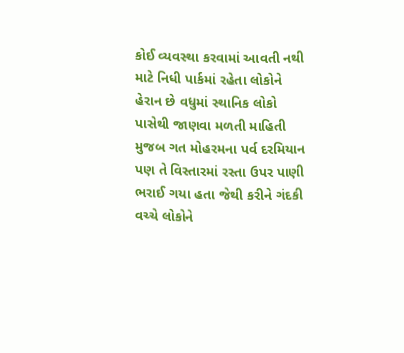કોઈ વ્યવસ્થા કરવામાં આવતી નથી માટે નિધી પાર્કમાં રહેતા લોકોને હેરાન છે વધુમાં સ્થાનિક લોકો પાસેથી જાણવા મળતી માહિતી મુજબ ગત મોહરમના પર્વ દરમિયાન પણ તે વિસ્તારમાં રસ્તા ઉપર પાણી ભરાઈ ગયા હતા જેથી કરીને ગંદકી વચ્ચે લોકોને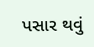પસાર થવું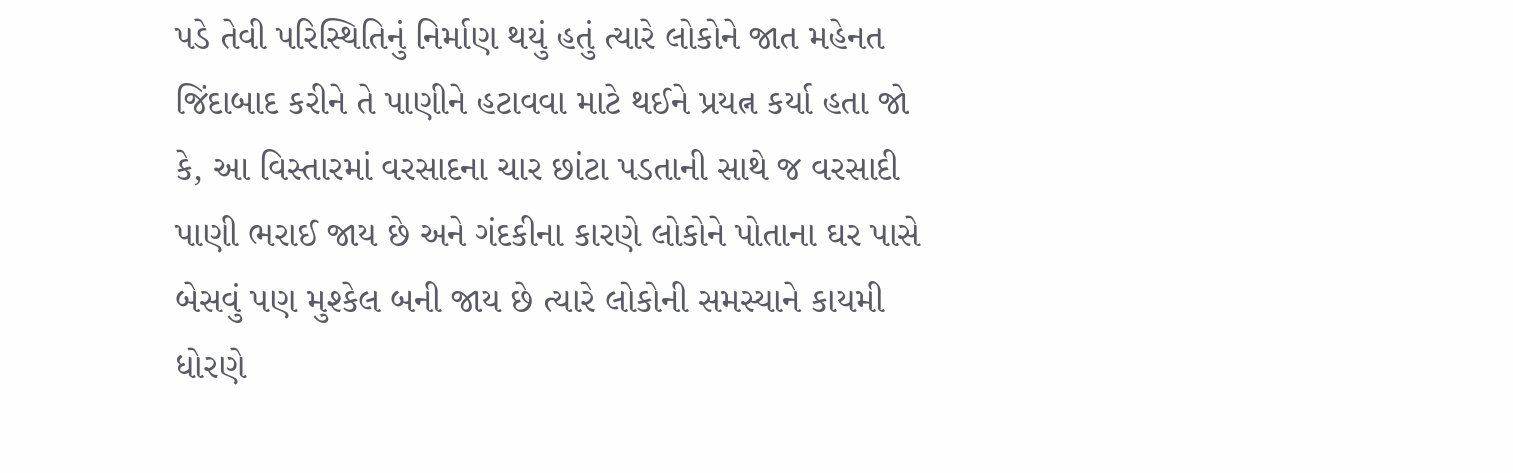પડે તેવી પરિસ્થિતિનું નિર્માણ થયું હતું ત્યારે લોકોને જાત મહેનત જિંદાબાદ કરીને તે પાણીને હટાવવા માટે થઈને પ્રયત્ન કર્યા હતા જો કે, આ વિસ્તારમાં વરસાદના ચાર છાંટા પડતાની સાથે જ વરસાદી પાણી ભરાઈ જાય છે અને ગંદકીના કારણે લોકોને પોતાના ઘર પાસે બેસવું પણ મુશ્કેલ બની જાય છે ત્યારે લોકોની સમસ્યાને કાયમી ધોરણે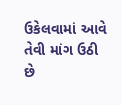ઉકેલવામાં આવે તેવી માંગ ઉઠી છે